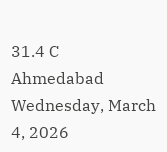31.4 C
Ahmedabad
Wednesday, March 4, 2026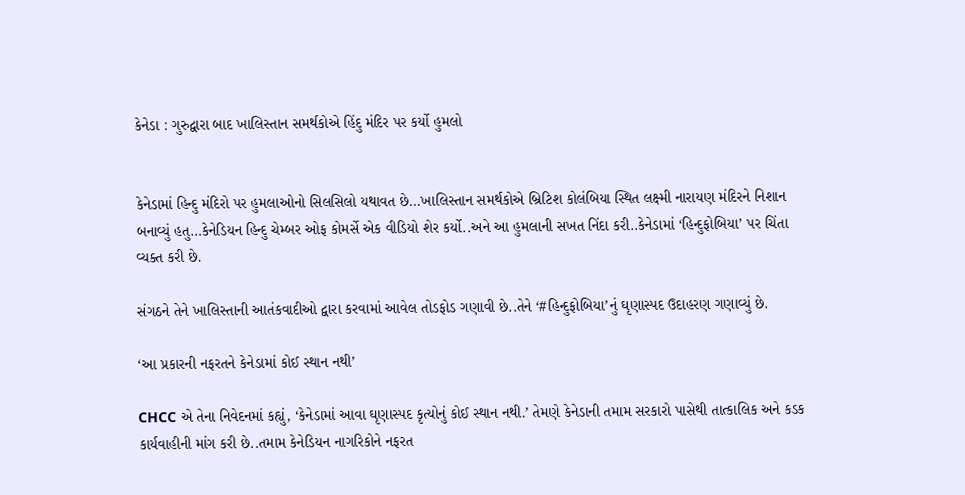કેનેડા : ગુરુદ્વારા બાદ ખાલિસ્તાન સમર્થકોએ હિંદુ મંદિર પર કર્યો હુમલો


કેનેડામાં હિન્દુ મંદિરો પર હુમલાઓનો સિલસિલો યથાવત છે…ખાલિસ્તાન સમર્થકોએ બ્રિટિશ કોલંબિયા સ્થિત લક્ષ્મી નારાયણ મંદિરને નિશાન બનાવ્યું હતુ…કેનેડિયન હિન્દુ ચેમ્બર ઓફ કોમર્સે એક વીડિયો શેર કર્યો..અને આ હુમલાની સખત નિંદા કરી..કેનેડામાં ‘હિન્દુફોબિયા’ પર ચિંતા વ્યક્ત કરી છે.

સંગઠને તેને ખાલિસ્તાની આતંકવાદીઓ દ્વારા કરવામાં આવેલ તોડફોડ ગણાવી છે..તેને ‘#હિન્દુફોબિયા’નું ઘૃણાસ્પદ ઉદાહરણ ગણાવ્યું છે.

‘આ પ્રકારની નફરતને કેનેડામાં કોઈ સ્થાન નથી’

CHCC એ તેના નિવેદનમાં કહ્યું, ‘કેનેડામાં આવા ઘૃણાસ્પદ કૃત્યોનું કોઈ સ્થાન નથી.’ તેમણે કેનેડાની તમામ સરકારો પાસેથી તાત્કાલિક અને કડક કાર્યવાહીની માંગ કરી છે..તમામ કેનેડિયન નાગરિકોને નફરત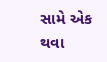સામે એક થવા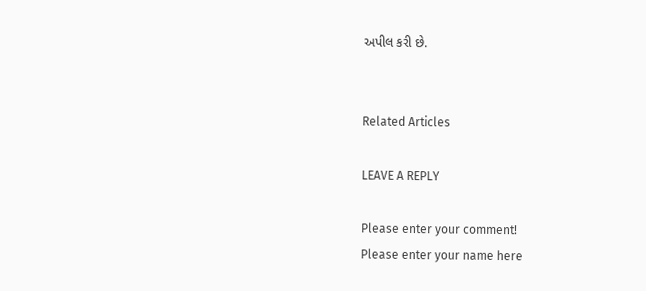અપીલ કરી છે.


Related Articles

LEAVE A REPLY

Please enter your comment!
Please enter your name here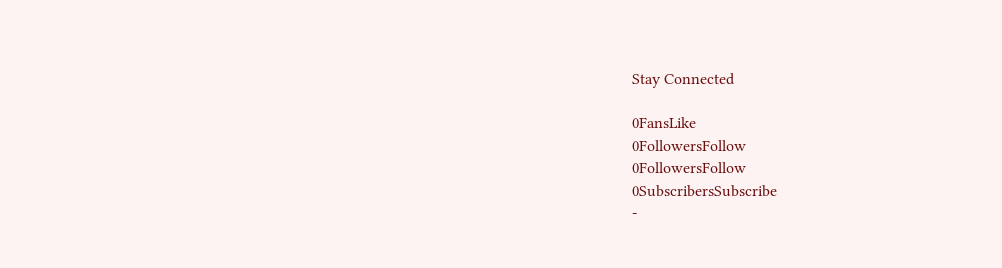Stay Connected

0FansLike
0FollowersFollow
0FollowersFollow
0SubscribersSubscribe
-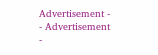Advertisement -
- Advertisement -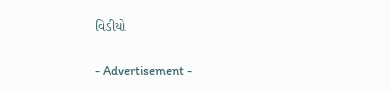વિડીયો

- Advertisement -